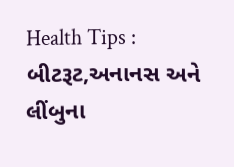Health Tips : બીટરૂટ,અનાનસ અને લીંબુના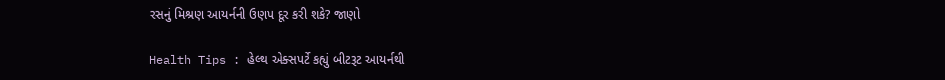રસનું મિશ્રણ આયર્નની ઉણપ દૂર કરી શકે? જાણો

Health Tips : હેલ્થ એક્સપર્ટે કહ્યું બીટરૂટ આયર્નથી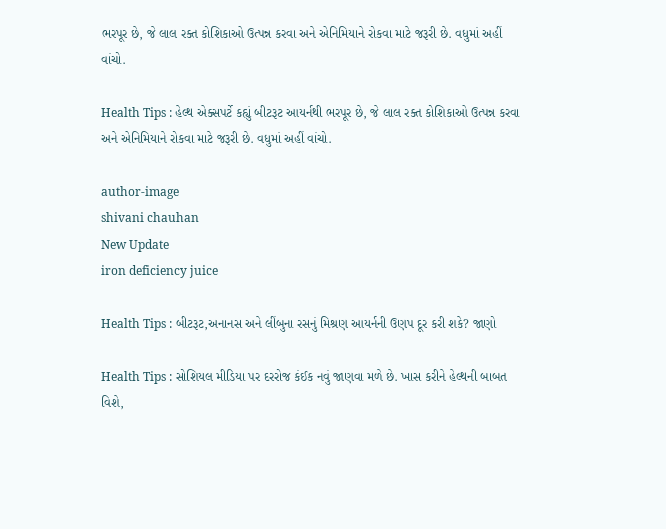ભરપૂર છે, જે લાલ રક્ત કોશિકાઓ ઉત્પન્ન કરવા અને એનિમિયાને રોકવા માટે જરૂરી છે. વધુમાં અહીં વાંચો.

Health Tips : હેલ્થ એક્સપર્ટે કહ્યું બીટરૂટ આયર્નથી ભરપૂર છે, જે લાલ રક્ત કોશિકાઓ ઉત્પન્ન કરવા અને એનિમિયાને રોકવા માટે જરૂરી છે. વધુમાં અહીં વાંચો.

author-image
shivani chauhan
New Update
iron deficiency juice

Health Tips : બીટરૂટ,અનાનસ અને લીંબુના રસનું મિશ્રણ આયર્નની ઉણપ દૂર કરી શકે? જાણો

Health Tips : સોશિયલ મીડિયા પર દરરોજ કંઈક નવું જાણવા મળે છે. ખાસ કરીને હેલ્થની બાબત વિશે,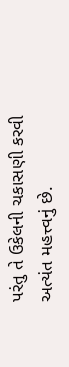પરંતુ તે ઉકેલની ચકાસણી કરવી અત્યંત મહત્ત્વનું છે.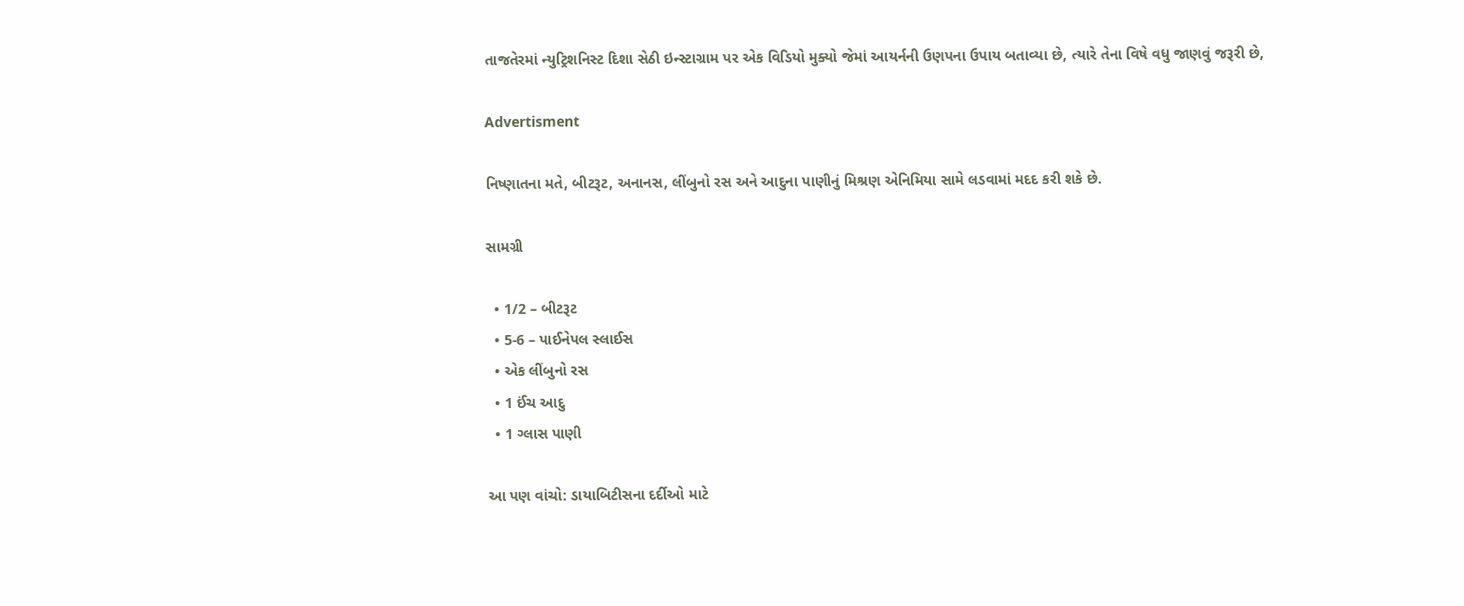તાજતેરમાં ન્યુટ્રિશનિસ્ટ દિશા સેઠી ઇન્સ્ટાગ્રામ પર એક વિડિયો મુક્યો જેમાં આયર્નની ઉણપના ઉપાય બતાવ્યા છે, ત્યારે તેના વિષે વધુ જાણવું જરૂરી છે,

Advertisment

નિષ્ણાતના મતે, બીટરૂટ, અનાનસ, લીંબુનો રસ અને આદુના પાણીનું મિશ્રણ એનિમિયા સામે લડવામાં મદદ કરી શકે છે.

સામગ્રી

  • 1/2 – બીટરૂટ
  • 5-6 – પાઈનેપલ સ્લાઈસ
  • એક લીંબુનો રસ
  • 1 ઈંચ આદુ
  • 1 ગ્લાસ પાણી

આ પણ વાંચો: ડાયાબિટીસના દર્દીઓ માટે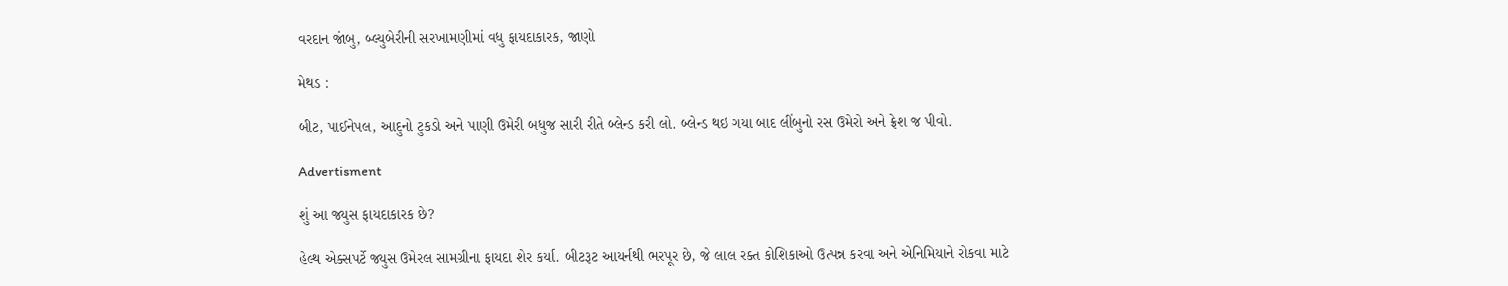વરદાન જાંબુ, બ્લ્યુબેરીની સરખામણીમાં વધુ ફાયદાકારક, જાણો

મેથડ :

બીટ, પાઈનેપલ, આદુનો ટુકડો અને પાણી ઉમેરી બધુજ સારી રીતે બ્લેન્ડ કરી લો. બ્લેન્ડ થઇ ગયા બાદ લીંબુનો રસ ઉમેરો અને ફ્રેશ જ પીવો.

Advertisment

શું આ જ્યુસ ફાયદાકારક છે?

હેલ્થ એક્સપર્ટે જ્યુસ ઉમેરલ સામગ્રીના ફાયદા શેર કર્યા. બીટરૂટ આયર્નથી ભરપૂર છે, જે લાલ રક્ત કોશિકાઓ ઉત્પન્ન કરવા અને એનિમિયાને રોકવા માટે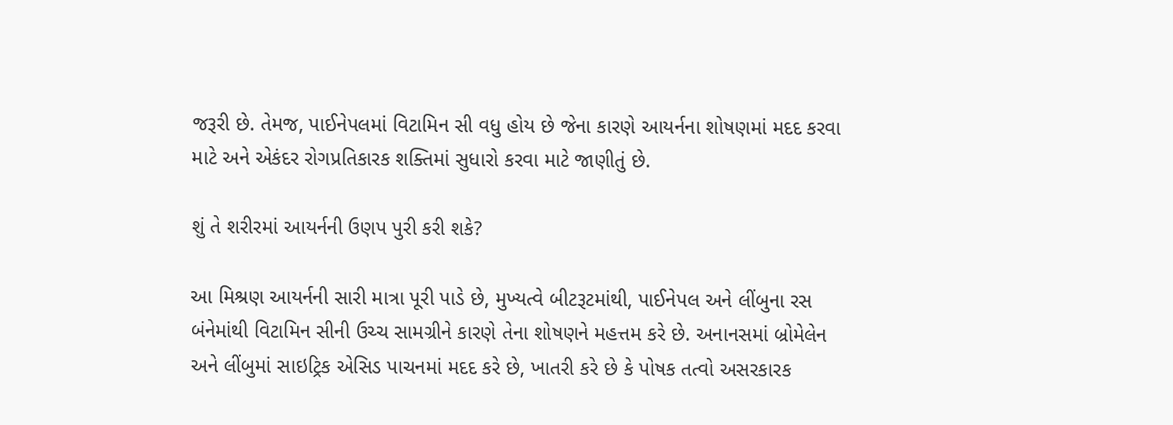જરૂરી છે. તેમજ, પાઈનેપલમાં વિટામિન સી વધુ હોય છે જેના કારણે આયર્નના શોષણમાં મદદ કરવા માટે અને એકંદર રોગપ્રતિકારક શક્તિમાં સુધારો કરવા માટે જાણીતું છે.

શું તે શરીરમાં આયર્નની ઉણપ પુરી કરી શકે?

આ મિશ્રણ આયર્નની સારી માત્રા પૂરી પાડે છે, મુખ્યત્વે બીટરૂટમાંથી, પાઈનેપલ અને લીંબુના રસ બંનેમાંથી વિટામિન સીની ઉચ્ચ સામગ્રીને કારણે તેના શોષણને મહત્તમ કરે છે. અનાનસમાં બ્રોમેલેન અને લીંબુમાં સાઇટ્રિક એસિડ પાચનમાં મદદ કરે છે, ખાતરી કરે છે કે પોષક તત્વો અસરકારક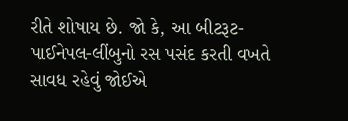રીતે શોષાય છે. જો કે, આ બીટરૂટ-પાઈનેપલ-લીંબુનો રસ પસંદ કરતી વખતે સાવધ રહેવું જોઈએ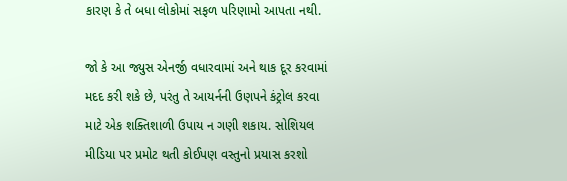કારણ કે તે બધા લોકોમાં સફળ પરિણામો આપતા નથી.

જો કે આ જ્યુસ એનર્જી વધારવામાં અને થાક દૂર કરવામાં મદદ કરી શકે છે, પરંતુ તે આયર્નની ઉણપને કંટ્રોલ કરવા માટે એક શક્તિશાળી ઉપાય ન ગણી શકાય. સોશિયલ મીડિયા પર પ્રમોટ થતી કોઈપણ વસ્તુનો પ્રયાસ કરશો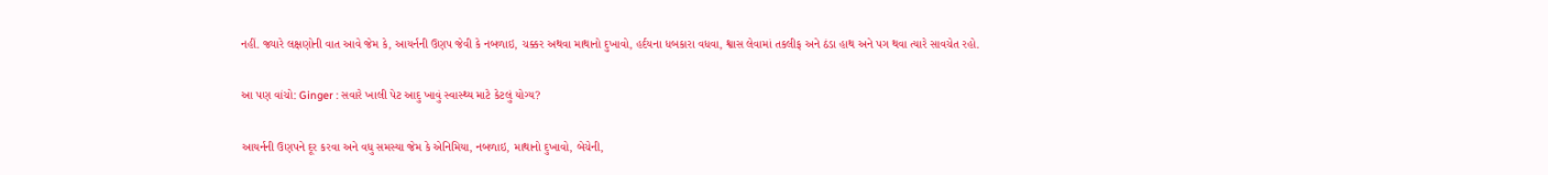નહીં. જ્યારે લક્ષણોની વાત આવે જેમ કે, આયર્નની ઉણપ જેવી કે નબળાઇ, ચક્કર અથવા માથાનો દુખાવો, હર્દયના ધબકારા વધવા, શ્વાસ લેવામાં તકલીફ અને ઠંડા હાથ અને પગ થવા ત્યારે સાવચેત રહો.

આ પણ વાંચો: Ginger : સવારે ખાલી પેટ આદુ ખાવું સ્વાસ્થ્ય માટે કેટલું યોગ્ય?

આયર્નની ઉણપને દૂર કરવા અને વધુ સમસ્યા જેમ કે એનિમિયા, નબળાઇ, માથાનો દુખાવો, બેચેની,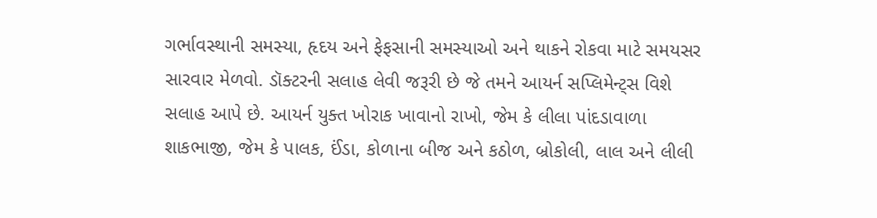ગર્ભાવસ્થાની સમસ્યા, હૃદય અને ફેફસાની સમસ્યાઓ અને થાકને રોકવા માટે સમયસર સારવાર મેળવો. ડૉક્ટરની સલાહ લેવી જરૂરી છે જે તમને આયર્ન સપ્લિમેન્ટ્સ વિશે સલાહ આપે છે. આયર્ન યુક્ત ખોરાક ખાવાનો રાખો, જેમ કે લીલા પાંદડાવાળા શાકભાજી, જેમ કે પાલક, ઈંડા, કોળાના બીજ અને કઠોળ, બ્રોકોલી, લાલ અને લીલી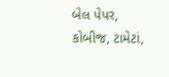બેલ પેપર, કોબીજ, ટામેટાં,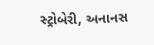સ્ટ્રોબેરી, અનાનસ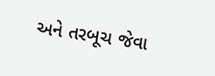અને તરબૂચ જેવા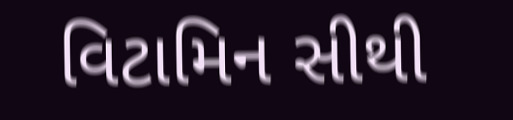વિટામિન સીથી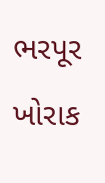ભરપૂર ખોરાક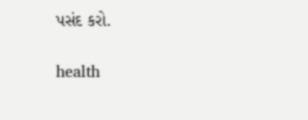પસંદ કરો.

health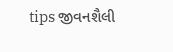tips જીવનશૈલી